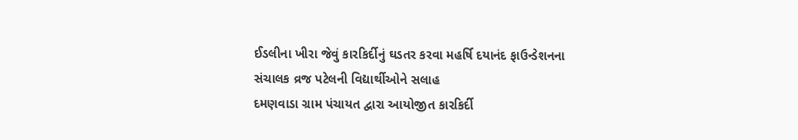ઈડલીના ખીરા જેવું કારકિર્દીનું ઘડતર કરવા મહર્ષિ દયાનંદ ફાઉન્ડેશનના સંચાલક વ્રજ પટેલની વિદ્યાર્થીઓને સલાહ
દમણવાડા ગ્રામ પંચાયત દ્વારા આયોજીત કારકિર્દી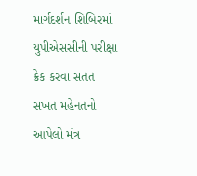માર્ગદર્શન શિબિરમાં યુપીએસસીની પરીક્ષા ક્રેક કરવા સતત સખત મહેનતનો આપેલો મંત્ર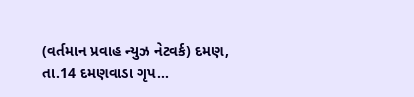(વર્તમાન પ્રવાહ ન્યુઝ નેટવર્ક) દમણ, તા.14 દમણવાડા ગૃપ...